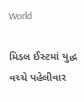World

મિડલ ઈસ્ટમાં યુદ્ધ વચ્ચે પહેલીવાર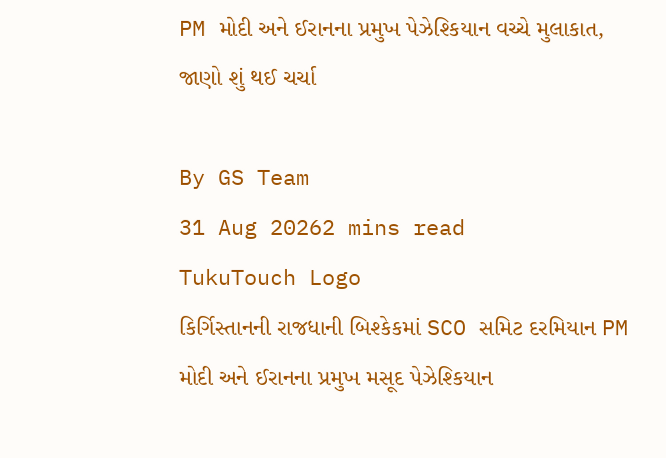PM મોદી અને ઈરાનના પ્રમુખ પેઝેશ્કિયાન વચ્ચે મુલાકાત, જાણો શું થઈ ચર્ચા

By GS Team
31 Aug 20262 mins read
TukuTouch Logo
કિર્ગિસ્તાનની રાજધાની બિશ્કેકમાં SCO સમિટ દરમિયાન PM મોદી અને ઈરાનના પ્રમુખ મસૂદ પેઝેશ્કિયાન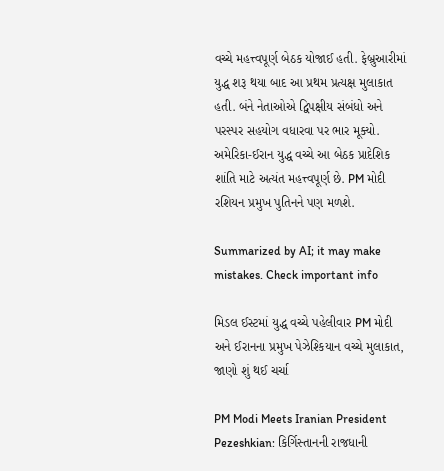વચ્ચે મહત્ત્વપૂર્ણ બેઠક યોજાઈ હતી. ફેબ્રુઆરીમાં યુદ્ધ શરૂ થયા બાદ આ પ્રથમ પ્રત્યક્ષ મુલાકાત હતી. બંને નેતાઓએ દ્વિપક્ષીય સંબંધો અને પરસ્પર સહયોગ વધારવા પર ભાર મૂક્યો. અમેરિકા-ઈરાન યુદ્ધ વચ્ચે આ બેઠક પ્રાદેશિક શાંતિ માટે અત્યંત મહત્ત્વપૂર્ણ છે. PM મોદી રશિયન પ્રમુખ પુતિનને પણ મળશે.

Summarized by AI; it may make mistakes. Check important info

મિડલ ઈસ્ટમાં યુદ્ધ વચ્ચે પહેલીવાર PM મોદી અને ઈરાનના પ્રમુખ પેઝેશ્કિયાન વચ્ચે મુલાકાત, જાણો શું થઈ ચર્ચા

PM Modi Meets Iranian President Pezeshkian: કિર્ગિસ્તાનની રાજધાની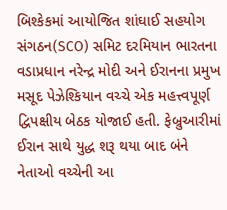બિશ્કેકમાં આયોજિત શાંઘાઈ સહયોગ સંગઠન(SCO) સમિટ દરમિયાન ભારતના વડાપ્રધાન નરેન્દ્ર મોદી અને ઈરાનના પ્રમુખ મસૂદ પેઝેશ્કિયાન વચ્ચે એક મહત્ત્વપૂર્ણ દ્વિપક્ષીય બેઠક યોજાઈ હતી. ફેબ્રુઆરીમાં ઈરાન સાથે યુદ્ધ શરૂ થયા બાદ બંને નેતાઓ વચ્ચેની આ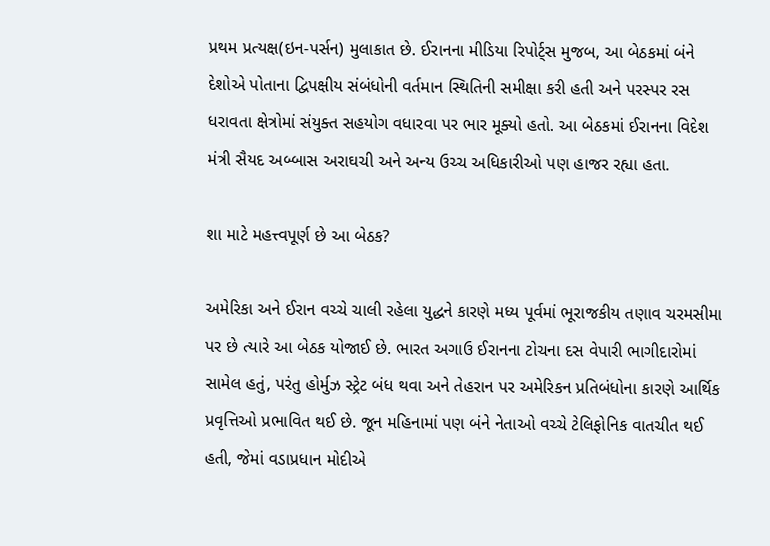પ્રથમ પ્રત્યક્ષ(ઇન-પર્સન) મુલાકાત છે. ઈરાનના મીડિયા રિપોર્ટ્સ મુજબ, આ બેઠકમાં બંને દેશોએ પોતાના દ્વિપક્ષીય સંબંધોની વર્તમાન સ્થિતિની સમીક્ષા કરી હતી અને પરસ્પર રસ ધરાવતા ક્ષેત્રોમાં સંયુક્ત સહયોગ વધારવા પર ભાર મૂક્યો હતો. આ બેઠકમાં ઈરાનના વિદેશ મંત્રી સૈયદ અબ્બાસ અરાઘચી અને અન્ય ઉચ્ચ અધિકારીઓ પણ હાજર રહ્યા હતા.

શા માટે મહત્ત્વપૂર્ણ છે આ બેઠક?

અમેરિકા અને ઈરાન વચ્ચે ચાલી રહેલા યુદ્ધને કારણે મધ્ય પૂર્વમાં ભૂરાજકીય તણાવ ચરમસીમા પર છે ત્યારે આ બેઠક યોજાઈ છે. ભારત અગાઉ ઈરાનના ટોચના દસ વેપારી ભાગીદારોમાં સામેલ હતું, પરંતુ હોર્મુઝ સ્ટ્રેટ બંધ થવા અને તેહરાન પર અમેરિકન પ્રતિબંધોના કારણે આર્થિક પ્રવૃત્તિઓ પ્રભાવિત થઈ છે. જૂન મહિનામાં પણ બંને નેતાઓ વચ્ચે ટેલિફોનિક વાતચીત થઈ હતી, જેમાં વડાપ્રધાન મોદીએ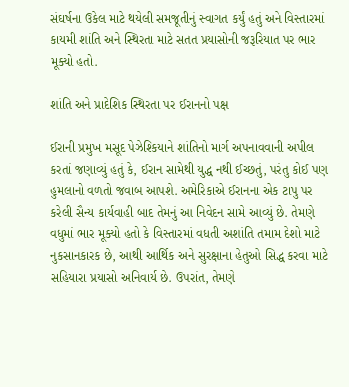સંઘર્ષના ઉકેલ માટે થયેલી સમજૂતીનું સ્વાગત કર્યું હતું અને વિસ્તારમાં કાયમી શાંતિ અને સ્થિરતા માટે સતત પ્રયાસોની જરૂરિયાત પર ભાર મૂક્યો હતો.

શાંતિ અને પ્રાદેશિક સ્થિરતા પર ઈરાનનો પક્ષ

ઈરાની પ્રમુખ મસૂદ પેઝેશ્કિયાને શાંતિનો માર્ગ અપનાવવાની અપીલ કરતાં જણાવ્યું હતું કે, ઈરાન સામેથી યુદ્ધ નથી ઈચ્છતું, પરંતુ કોઈ પણ હુમલાનો વળતો જવાબ આપશે. અમેરિકાએ ઈરાનના એક ટાપુ પર કરેલી સૈન્ય કાર્યવાહી બાદ તેમનું આ નિવેદન સામે આવ્યું છે. તેમણે વધુમાં ભાર મૂક્યો હતો કે વિસ્તારમાં વધતી અશાંતિ તમામ દેશો માટે નુકસાનકારક છે, આથી આર્થિક અને સુરક્ષાના હેતુઓ સિદ્ધ કરવા માટે સહિયારા પ્રયાસો અનિવાર્ય છે. ઉપરાંત, તેમણે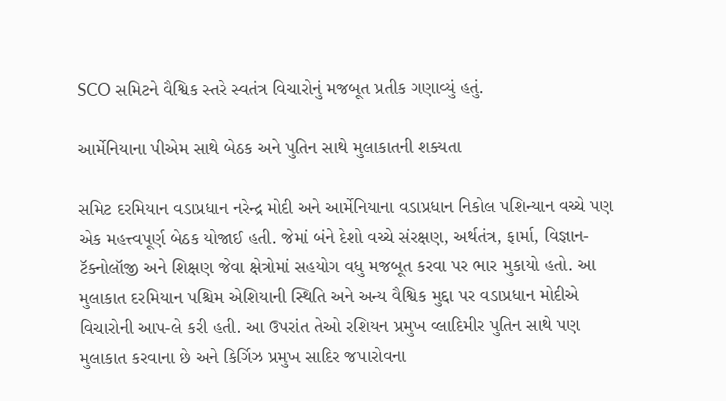SCO સમિટને વૈશ્વિક સ્તરે સ્વતંત્ર વિચારોનું મજબૂત પ્રતીક ગણાવ્યું હતું.

આર્મેનિયાના પીએમ સાથે બેઠક અને પુતિન સાથે મુલાકાતની શક્યતા

સમિટ દરમિયાન વડાપ્રધાન નરેન્દ્ર મોદી અને આર્મેનિયાના વડાપ્રધાન નિકોલ પશિન્યાન વચ્ચે પણ એક મહત્ત્વપૂર્ણ બેઠક યોજાઈ હતી. જેમાં બંને દેશો વચ્ચે સંરક્ષણ, અર્થતંત્ર, ફાર્મા, વિજ્ઞાન-ટૅક્નોલૉજી અને શિક્ષણ જેવા ક્ષેત્રોમાં સહયોગ વધુ મજબૂત કરવા પર ભાર મુકાયો હતો. આ મુલાકાત દરમિયાન પશ્ચિમ એશિયાની સ્થિતિ અને અન્ય વૈશ્વિક મુદ્દા પર વડાપ્રધાન મોદીએ વિચારોની આપ-લે કરી હતી. આ ઉપરાંત તેઓ રશિયન પ્રમુખ વ્લાદિમીર પુતિન સાથે પણ મુલાકાત કરવાના છે અને કિર્ગિઝ પ્રમુખ સાદિર જપારોવના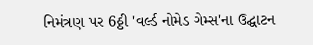નિમંત્રણ પર 6ઠ્ઠી 'વર્લ્ડ નોમેડ ગેમ્સ'ના ઉદ્ઘાટન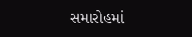સમારોહમાં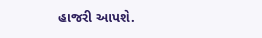હાજરી આપશે.